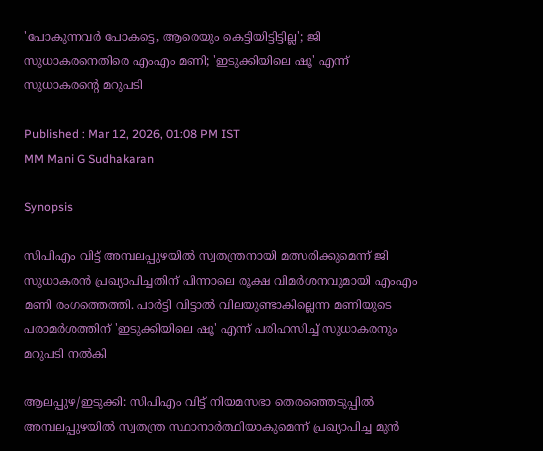'പോകുന്നവർ പോകട്ടെ, ആരെയും കെട്ടിയിട്ടിട്ടില്ല'; ജി സുധാകരനെതിരെ എംഎം മണി; 'ഇടുക്കിയിലെ ഷൂ' എന്ന് സുധാകരന്റെ മറുപടി

Published : Mar 12, 2026, 01:08 PM IST
MM Mani G Sudhakaran

Synopsis

സിപിഎം വിട്ട് അമ്പലപ്പുഴയിൽ സ്വതന്ത്രനായി മത്സരിക്കുമെന്ന് ജി സുധാകരൻ പ്രഖ്യാപിച്ചതിന് പിന്നാലെ രൂക്ഷ വിമർശനവുമായി എംഎം മണി രംഗത്തെത്തി. പാർട്ടി വിട്ടാൽ വിലയുണ്ടാകില്ലെന്ന മണിയുടെ പരാമർശത്തിന് 'ഇടുക്കിയിലെ ഷൂ' എന്ന് പരിഹസിച്ച് സുധാകരനും മറുപടി നൽകി

ആലപ്പുഴ/ഇടുക്കി: സിപിഎം വിട്ട് നിയമസഭാ തെരഞ്ഞെടുപ്പിൽ അമ്പലപ്പുഴയിൽ സ്വതന്ത്ര സ്ഥാനാർത്ഥിയാകുമെന്ന് പ്രഖ്യാപിച്ച മുൻ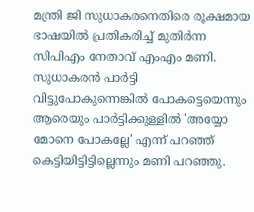മന്ത്രി ജി സുധാകരനെതിരെ രൂക്ഷമായ ഭാഷയിൽ പ്രതികരിച്ച് മുതിർന്ന സിപിഎം നേതാവ് എംഎം മണി. സുധാകരൻ പാർട്ടി വിട്ടുപോകുന്നെങ്കിൽ പോകട്ടെയെന്നും ആരെയും പാർട്ടിക്കുള്ളിൽ 'അയ്യോ മോനെ പോകല്ലേ' എന്ന് പറഞ്ഞ് കെട്ടിയിട്ടിട്ടില്ലെന്നും മണി പറഞ്ഞു.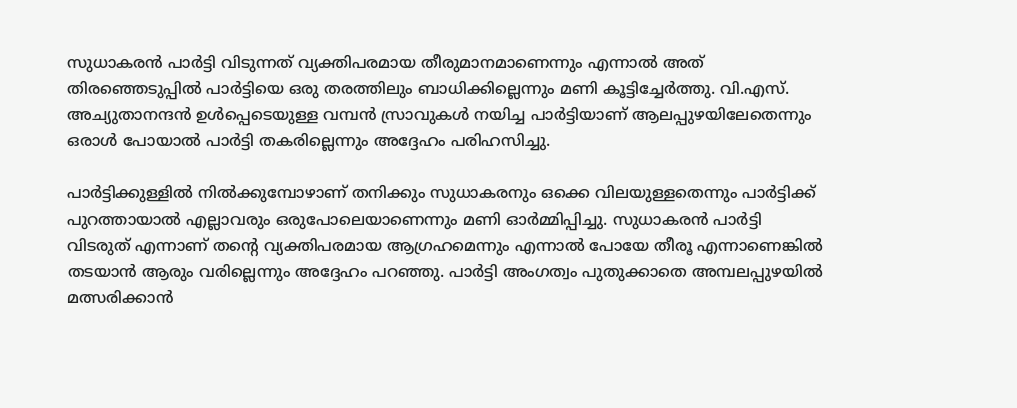സുധാകരൻ പാർട്ടി വിടുന്നത് വ്യക്തിപരമായ തീരുമാനമാണെന്നും എന്നാൽ അത് തിരഞ്ഞെടുപ്പിൽ പാർട്ടിയെ ഒരു തരത്തിലും ബാധിക്കില്ലെന്നും മണി കൂട്ടിച്ചേർത്തു. വി.എസ്. അച്യുതാനന്ദൻ ഉൾപ്പെടെയുള്ള വമ്പൻ സ്രാവുകൾ നയിച്ച പാർട്ടിയാണ് ആലപ്പുഴയിലേതെന്നും ഒരാൾ പോയാൽ പാർട്ടി തകരില്ലെന്നും അദ്ദേഹം പരിഹസിച്ചു.

പാർട്ടിക്കുള്ളിൽ നിൽക്കുമ്പോഴാണ് തനിക്കും സുധാകരനും ഒക്കെ വിലയുള്ളതെന്നും പാർട്ടിക്ക് പുറത്തായാൽ എല്ലാവരും ഒരുപോലെയാണെന്നും മണി ഓർമ്മിപ്പിച്ചു. സുധാകരൻ പാർട്ടി വിടരുത് എന്നാണ് തന്റെ വ്യക്തിപരമായ ആഗ്രഹമെന്നും എന്നാൽ പോയേ തീരൂ എന്നാണെങ്കിൽ തടയാൻ ആരും വരില്ലെന്നും അദ്ദേഹം പറഞ്ഞു. പാർട്ടി അംഗത്വം പുതുക്കാതെ അമ്പലപ്പുഴയിൽ മത്സരിക്കാൻ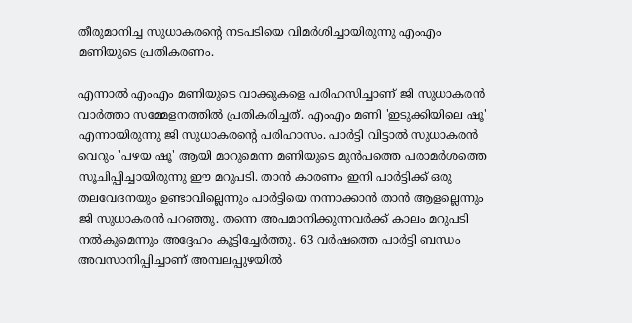തീരുമാനിച്ച സുധാകരന്റെ നടപടിയെ വിമർശിച്ചായിരുന്നു എംഎം മണിയുടെ പ്രതികരണം.

എന്നാൽ എംഎം മണിയുടെ വാക്കുകളെ പരിഹസിച്ചാണ് ജി സുധാകരൻ വാർത്താ സമ്മേളനത്തിൽ പ്രതികരിച്ചത്. എംഎം മണി 'ഇടുക്കിയിലെ ഷൂ' എന്നായിരുന്നു ജി സുധാകരന്റെ പരിഹാസം. പാർട്ടി വിട്ടാൽ സുധാകരൻ വെറും 'പഴയ ഷൂ' ആയി മാറുമെന്ന മണിയുടെ മുൻപത്തെ പരാമർശത്തെ സൂചിപ്പിച്ചായിരുന്നു ഈ മറുപടി. താൻ കാരണം ഇനി പാർട്ടിക്ക് ഒരു തലവേദനയും ഉണ്ടാവില്ലെന്നും പാർട്ടിയെ നന്നാക്കാൻ താൻ ആളല്ലെന്നും ജി സുധാകരൻ പറഞ്ഞു. തന്നെ അപമാനിക്കുന്നവർക്ക് കാലം മറുപടി നൽകുമെന്നും അദ്ദേഹം കൂട്ടിച്ചേർത്തു. 63 വർഷത്തെ പാർട്ടി ബന്ധം അവസാനിപ്പിച്ചാണ് അമ്പലപ്പുഴയിൽ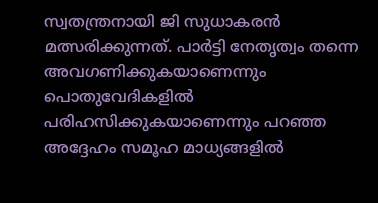സ്വതന്ത്രനായി ജി സുധാകരൻ മത്സരിക്കുന്നത്. പാർട്ടി നേതൃത്വം തന്നെ അവഗണിക്കുകയാണെന്നും പൊതുവേദികളിൽ പരിഹസിക്കുകയാണെന്നും പറഞ്ഞ അദ്ദേഹം സമൂഹ മാധ്യങ്ങളിൽ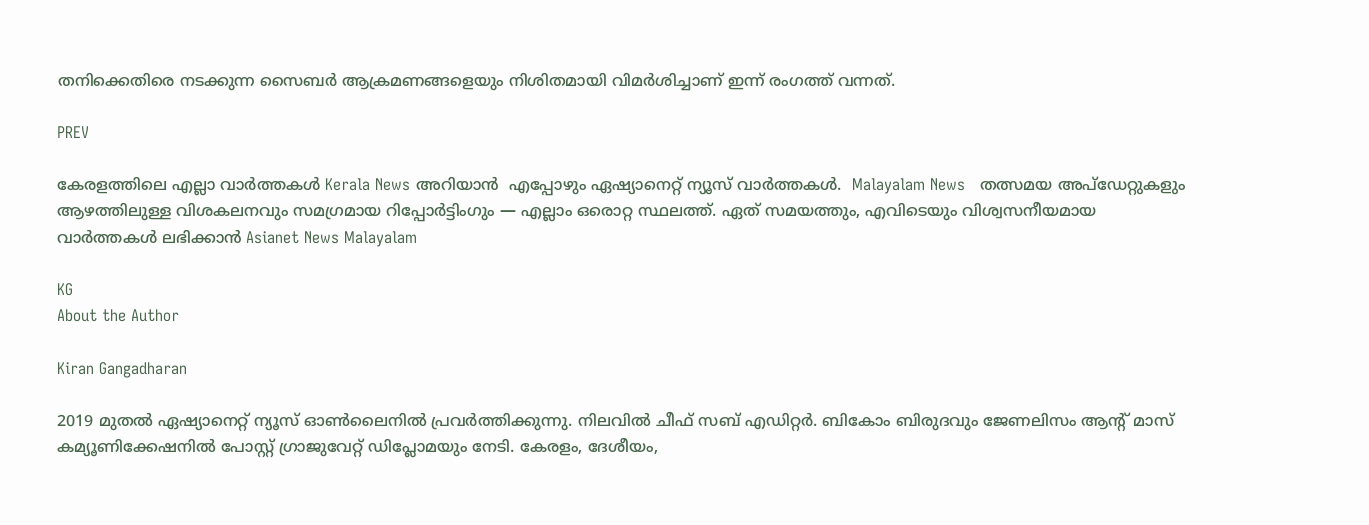തനിക്കെതിരെ നടക്കുന്ന സൈബർ ആക്രമണങ്ങളെയും നിശിതമായി വിമർശിച്ചാണ് ഇന്ന് രംഗത്ത് വന്നത്.

PREV

കേരളത്തിലെ എല്ലാ വാർത്തകൾ Kerala News അറിയാൻ  എപ്പോഴും ഏഷ്യാനെറ്റ് ന്യൂസ് വാർത്തകൾ.  Malayalam News   തത്സമയ അപ്‌ഡേറ്റുകളും ആഴത്തിലുള്ള വിശകലനവും സമഗ്രമായ റിപ്പോർട്ടിംഗും — എല്ലാം ഒരൊറ്റ സ്ഥലത്ത്. ഏത് സമയത്തും, എവിടെയും വിശ്വസനീയമായ വാർത്തകൾ ലഭിക്കാൻ Asianet News Malayalam

KG
About the Author

Kiran Gangadharan

2019 മുതല്‍ ഏഷ്യാനെറ്റ് ന്യൂസ് ഓണ്‍ലൈനില്‍ പ്രവര്‍ത്തിക്കുന്നു. നിലവില്‍ ചീഫ് സബ് എഡിറ്റർ. ബികോം ബിരുദവും ജേണലിസം ആൻ്റ് മാസ് കമ്യൂണിക്കേഷനിൽ പോസ്റ്റ് ഗ്രാജുവേറ്റ് ഡിപ്ലോമയും നേടി. കേരളം, ദേശീയം,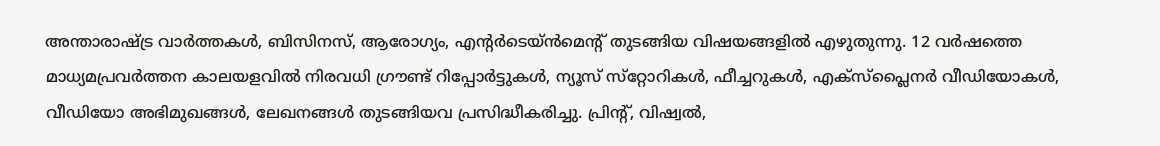അന്താരാഷ്ട്ര വാര്‍ത്തകള്‍, ബിസിനസ്, ആരോഗ്യം, എന്റർടെയ്ൻമെൻ്റ് തുടങ്ങിയ വിഷയങ്ങളില്‍ എഴുതുന്നു. 12 വര്‍ഷത്തെ മാധ്യമപ്രവര്‍ത്തന കാലയളവില്‍ നിരവധി ഗ്രൗണ്ട് റിപ്പോര്‍ട്ടുകള്‍, ന്യൂസ് സ്‌റ്റോറികള്‍, ഫീച്ചറുകള്‍, എക്‌സ്‌പ്ലൈന‍ർ വീഡിയോകൾ, വീഡിയോ അഭിമുഖങ്ങള്‍, ലേഖനങ്ങള്‍ തുടങ്ങിയവ പ്രസിദ്ധീകരിച്ചു. പ്രിന്റ്, വിഷ്വല്‍,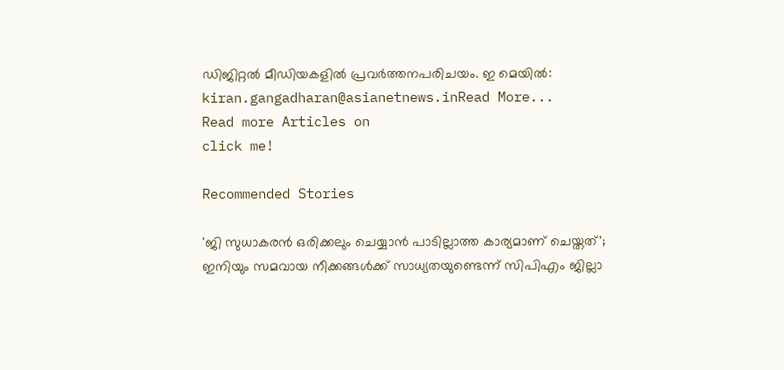ഡിജിറ്റല്‍ മീഡിയകളില്‍ പ്രവര്‍ത്തനപരിചയം. ഇ മെയില്‍: kiran.gangadharan@asianetnews.inRead More...
Read more Articles on
click me!

Recommended Stories

'ജി സുധാകരൻ ഒരിക്കലും ചെയ്യാൻ പാടില്ലാത്ത കാര്യമാണ് ചെയ്തത്'; ഇനിയും സമവായ നീക്കങ്ങള്‍ക്ക് സാധ്യതയുണ്ടെന്ന് സിപിഎം ജില്ലാ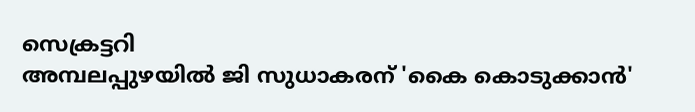സെക്രട്ടറി
അമ്പലപ്പുഴയിൽ ജി സുധാകരന് 'കൈ കൊടുക്കാൻ'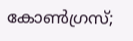കോണ്‍ഗ്രസ്;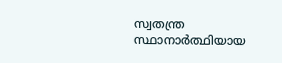സ്വതന്ത്ര സ്ഥാനാര്‍ത്ഥിയായ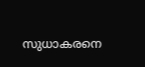സുധാകരനെ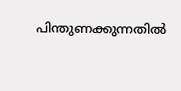പിന്തുണക്കുന്നതിൽ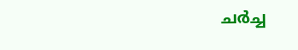ചര്‍ച്ച